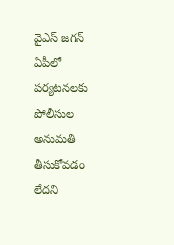వైఎస్ జగన్ ఏపీలో పర్యటనలకు పోలీసుల అనుమతి తీసుకోవడం లేదని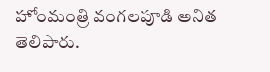హోంమంత్రి వంగలపూడి అనిత తెలిపారు.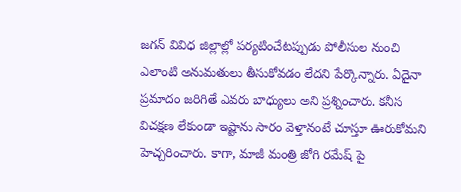జగన్ వివిధ జిల్లాల్లో పర్యటించేటప్పుడు పోలీసుల నుంచి ఎలాంటి అనుమతులు తీసుకోవడం లేదని పేర్కొన్నారు. ఏదైనా ప్రమాదం జరిగితే ఎవరు బాధ్యులు అని ప్రశ్నించారు. కనీస విచక్షణ లేకుండా ఇష్టాను సారం వెళ్తానంటే చూస్తూ ఊరుకోమని హెచ్చరించారు. కాగా, మాజీ మంత్రి జోగి రమేష్ పై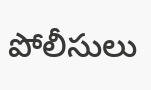పోలీసులు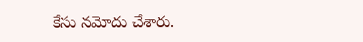కేసు నమోదు చేశారు.